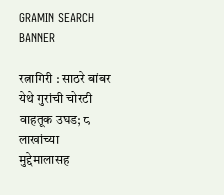GRAMIN SEARCH BANNER

रत्नागिरी : साठरे बांबर येथे गुरांची चोरटी वाहतूक उघड; ८ लाखांच्या मुद्देमालासह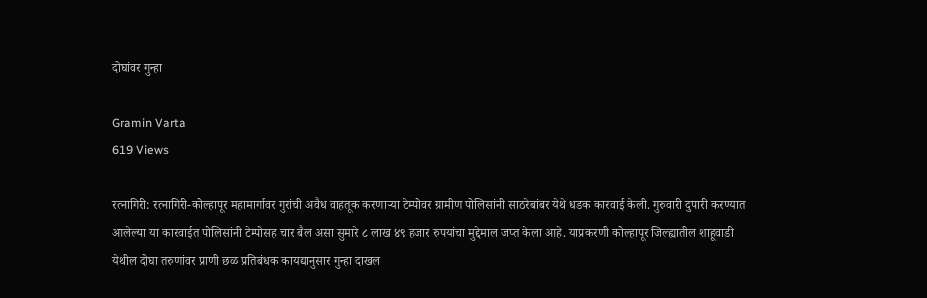दोघांवर गुन्हा

Gramin Varta
619 Views

रत्नागिरी: रत्नागिरी-कोल्हापूर महामार्गावर गुरांची अवैध वाहतूक करणाऱ्या टेम्पोवर ग्रामीण पोलिसांनी साठरेबांबर येथे धडक कारवाई केली. गुरुवारी दुपारी करण्यात आलेल्या या कारवाईत पोलिसांनी टेम्पोसह चार बैल असा सुमारे ८ लाख ४९ हजार रुपयांचा मुद्देमाल जप्त केला आहे. याप्रकरणी कोल्हापूर जिल्ह्यातील शाहूवाडी येथील दोघा तरुणांवर प्राणी छळ प्रतिबंधक कायद्यानुसार गुन्हा दाखल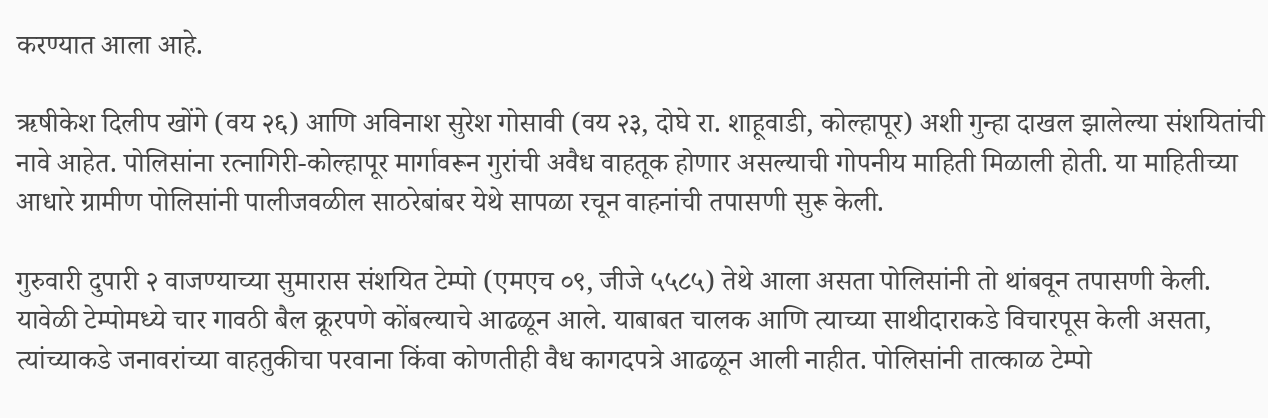करण्यात आला आहे.

ऋषीकेश दिलीप खोंगे (वय २६) आणि अविनाश सुरेश गोसावी (वय २३, दोघे रा. शाहूवाडी, कोल्हापूर) अशी गुन्हा दाखल झालेल्या संशयितांची नावे आहेत. पोलिसांना रत्नागिरी-कोल्हापूर मार्गावरून गुरांची अवैध वाहतूक होणार असल्याची गोपनीय माहिती मिळाली होती. या माहितीच्या आधारे ग्रामीण पोलिसांनी पालीजवळील साठरेबांबर येथे सापळा रचून वाहनांची तपासणी सुरू केली.

गुरुवारी दुपारी २ वाजण्याच्या सुमारास संशयित टेम्पो (एमएच ०९, जीजे ५५८५) तेथे आला असता पोलिसांनी तो थांबवून तपासणी केली. यावेळी टेम्पोमध्ये चार गावठी बैल क्रूरपणे कोंबल्याचे आढळून आले. याबाबत चालक आणि त्याच्या साथीदाराकडे विचारपूस केली असता, त्यांच्याकडे जनावरांच्या वाहतुकीचा परवाना किंवा कोणतीही वैध कागदपत्रे आढळून आली नाहीत. पोलिसांनी तात्काळ टेम्पो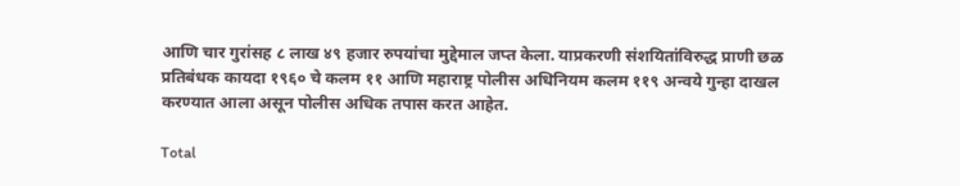आणि चार गुरांसह ८ लाख ४९ हजार रुपयांचा मुद्देमाल जप्त केला. याप्रकरणी संशयितांविरुद्ध प्राणी छळ प्रतिबंधक कायदा १९६० चे कलम ११ आणि महाराष्ट्र पोलीस अधिनियम कलम ११९ अन्वये गुन्हा दाखल करण्यात आला असून पोलीस अधिक तपास करत आहेत.

Total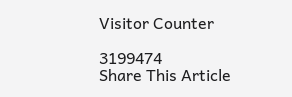Visitor Counter

3199474
Share This Article